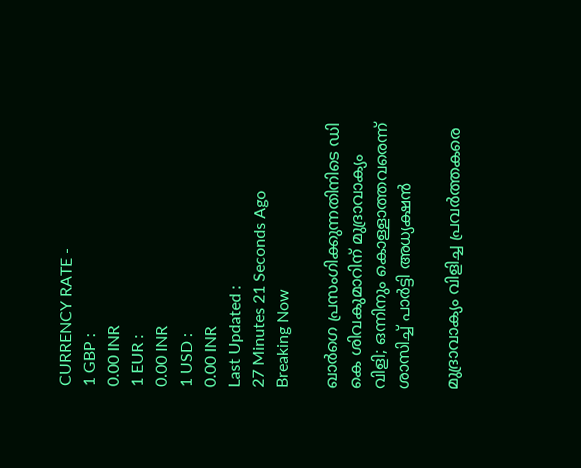CURRENCY RATE -
1 GBP :
0.00 INR
1 EUR :
0.00 INR
1 USD :
0.00 INR
Last Updated :
27 Minutes 21 Seconds Ago
Breaking Now

ഖാര്‍ഗെ പ്രസംഗിക്കുന്നതിനിടെ ഡി കെ ശിവകുമാറിന് മുദ്രാവാക്യം വിളി; ഒന്നിനും കൊള്ളാത്തവരെന്ന് ശാസിച്ച് പാര്‍ട്ടി അധ്യക്ഷന്‍

മുദ്രാവാക്യം വിളിച്ച പ്രവര്‍ത്തകരെ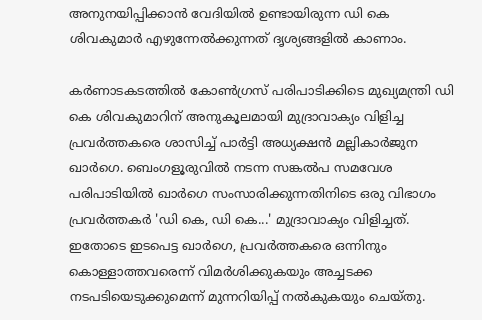അനുനയിപ്പിക്കാന്‍ വേദിയില്‍ ഉണ്ടായിരുന്ന ഡി കെ ശിവകുമാര്‍ എഴുന്നേല്‍ക്കുന്നത് ദൃശ്യങ്ങളില്‍ കാണാം.

കര്‍ണാടകടത്തില്‍ കോണ്‍ഗ്രസ് പരിപാടിക്കിടെ മുഖ്യമന്ത്രി ഡി കെ ശിവകുമാറിന് അനുകൂലമായി മുദ്രാവാക്യം വിളിച്ച പ്രവര്‍ത്തകരെ ശാസിച്ച് പാര്‍ട്ടി അധ്യക്ഷന്‍ മല്ലികാര്‍ജുന ഖാര്‍ഗെ. ബെംഗളൂരുവില്‍ നടന്ന സങ്കല്‍പ സമവേശ പരിപാടിയില്‍ ഖാര്‍ഗെ സംസാരിക്കുന്നതിനിടെ ഒരു വിഭാഗം പ്രവര്‍ത്തകര്‍ 'ഡി കെ, ഡി കെ...' മുദ്രാവാക്യം വിളിച്ചത്. ഇതോടെ ഇടപെട്ട ഖാര്‍ഗെ, പ്രവര്‍ത്തകരെ ഒന്നിനും കൊള്ളാത്തവരെന്ന് വിമര്‍ശിക്കുകയും അച്ചടക്ക നടപടിയെടുക്കുമെന്ന് മുന്നറിയിപ്പ് നല്‍കുകയും ചെയ്തു.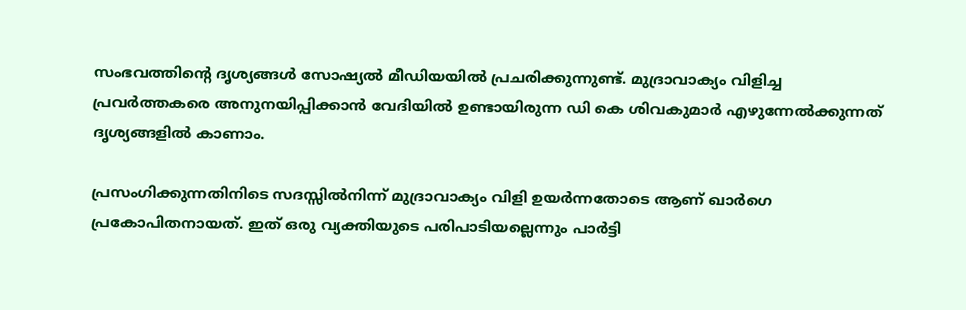സംഭവത്തിന്റെ ദൃശ്യങ്ങള്‍ സോഷ്യല്‍ മീഡിയയില്‍ പ്രചരിക്കുന്നുണ്ട്. മുദ്രാവാക്യം വിളിച്ച പ്രവര്‍ത്തകരെ അനുനയിപ്പിക്കാന്‍ വേദിയില്‍ ഉണ്ടായിരുന്ന ഡി കെ ശിവകുമാര്‍ എഴുന്നേല്‍ക്കുന്നത് ദൃശ്യങ്ങളില്‍ കാണാം.

പ്രസംഗിക്കുന്നതിനിടെ സദസ്സില്‍നിന്ന് മുദ്രാവാക്യം വിളി ഉയര്‍ന്നതോടെ ആണ് ഖാര്‍ഗെ പ്രകോപിതനായത്. ഇത് ഒരു വ്യക്തിയുടെ പരിപാടിയല്ലെന്നും പാര്‍ട്ടി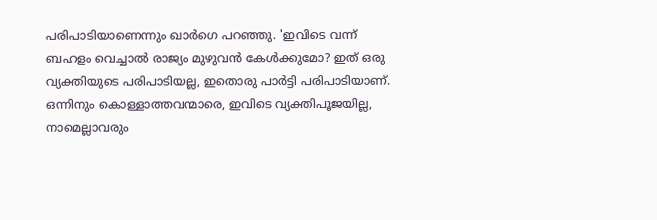പരിപാടിയാണെന്നും ഖാര്‍ഗെ പറഞ്ഞു. 'ഇവിടെ വന്ന് ബഹളം വെച്ചാല്‍ രാജ്യം മുഴുവന്‍ കേള്‍ക്കുമോ? ഇത് ഒരു വ്യക്തിയുടെ പരിപാടിയല്ല, ഇതൊരു പാര്‍ട്ടി പരിപാടിയാണ്. ഒന്നിനും കൊള്ളാത്തവന്മാരെ, ഇവിടെ വ്യക്തിപൂജയില്ല, നാമെല്ലാവരും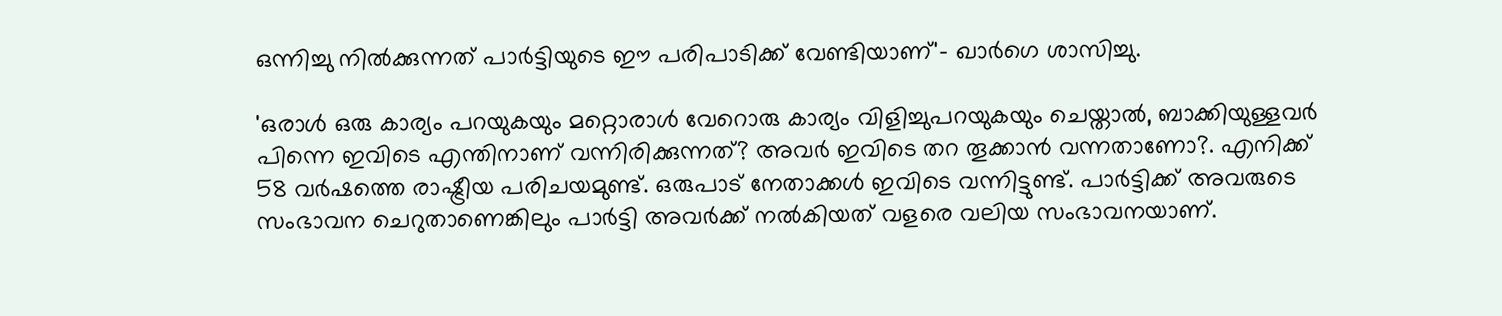ഒന്നിച്ചു നില്‍ക്കുന്നത് പാര്‍ട്ടിയുടെ ഈ പരിപാടിക്ക് വേണ്ടിയാണ്'- ഖാര്‍ഗെ ശാസിച്ചു.

'ഒരാള്‍ ഒരു കാര്യം പറയുകയും മറ്റൊരാള്‍ വേറൊരു കാര്യം വിളിച്ചുപറയുകയും ചെയ്താല്‍, ബാക്കിയുള്ളവര്‍ പിന്നെ ഇവിടെ എന്തിനാണ് വന്നിരിക്കുന്നത്? അവര്‍ ഇവിടെ തറ തൂക്കാന്‍ വന്നതാണോ?. എനിക്ക് 58 വര്‍ഷത്തെ രാഷ്ട്രീയ പരിചയമുണ്ട്. ഒരുപാട് നേതാക്കള്‍ ഇവിടെ വന്നിട്ടുണ്ട്. പാര്‍ട്ടിക്ക് അവരുടെ സംഭാവന ചെറുതാണെങ്കിലും പാര്‍ട്ടി അവര്‍ക്ക് നല്‍കിയത് വളരെ വലിയ സംഭാവനയാണ്.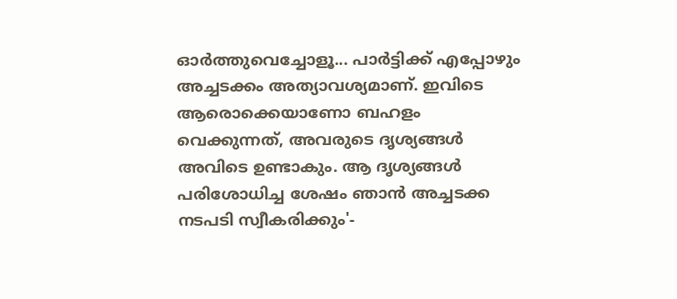ഓര്‍ത്തുവെച്ചോളൂ... പാര്‍ട്ടിക്ക് എപ്പോഴും അച്ചടക്കം അത്യാവശ്യമാണ്. ഇവിടെ ആരൊക്കെയാണോ ബഹളം വെക്കുന്നത്, അവരുടെ ദൃശ്യങ്ങള്‍ അവിടെ ഉണ്ടാകും. ആ ദൃശ്യങ്ങള്‍ പരിശോധിച്ച ശേഷം ഞാന്‍ അച്ചടക്ക നടപടി സ്വീകരിക്കും'-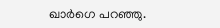ഖാര്‍ഗെ പറഞ്ഞു.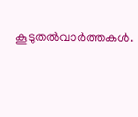കൂടുതല്‍വാര്‍ത്തകള്‍.